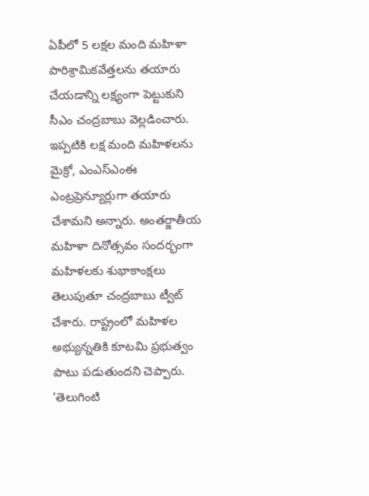ఏపీలో 5 లక్షల మంది మహిళా పారిశ్రామికవేత్తలను తయారు చేయడాన్ని లక్ష్యంగా పెట్టుకుని సీఎం చంద్రబాబు వెల్లడించారు. ఇప్పటికి లక్ష మంది మహిళలను మైక్రో, ఎంఎస్ఎంఈ ఎంట్రప్రెన్యూర్లుగా తయారు చేశామని అన్నారు. అంతర్జాతీయ మహిళా దినోత్సవం సందర్భంగా మహిళలకు శుభాకాంక్షలు తెలుపుతూ చంద్రబాబు ట్వీట్ చేశారు. రాష్ట్రంలో మహిళల అభ్యున్నతికి కూటమి ప్రభుత్వం పాటు పడుతుందని చెప్పారు.
'తెలుగింటి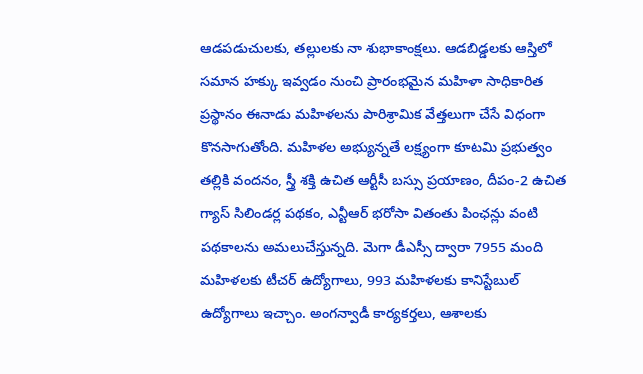ఆడపడుచులకు, తల్లులకు నా శుభాకాంక్షలు. ఆడబిడ్డలకు ఆస్తిలో సమాన హక్కు ఇవ్వడం నుంచి ప్రారంభమైన మహిళా సాధికారిత ప్రస్థానం ఈనాడు మహిళలను పారిశ్రామిక వేత్తలుగా చేసే విధంగా కొనసాగుతోంది. మహిళల అభ్యున్నతే లక్ష్యంగా కూటమి ప్రభుత్వం తల్లికి వందనం, స్త్రీ శక్తి ఉచిత ఆర్టీసీ బస్సు ప్రయాణం, దీపం-2 ఉచిత గ్యాస్ సిలిండర్ల పథకం, ఎన్టీఆర్ భరోసా వితంతు పింఛన్లు వంటి పథకాలను అమలుచేస్తున్నది. మెగా డీఎస్సీ ద్వారా 7955 మంది మహిళలకు టీచర్ ఉద్యోగాలు, 993 మహిళలకు కానిస్టేబుల్ ఉద్యోగాలు ఇచ్చాం. అంగన్వాడీ కార్యకర్తలు, ఆశాలకు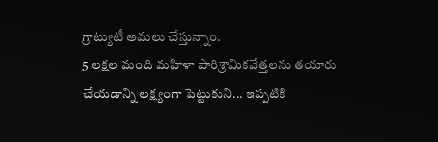గ్రాట్యుటీ అమలు చేస్తున్నాం.
5 లక్షల మంది మహిళా పారిశ్రామికవేత్తలను తయారు చేయడాన్ని లక్ష్యంగా పెట్టుకుని... ఇప్పటికి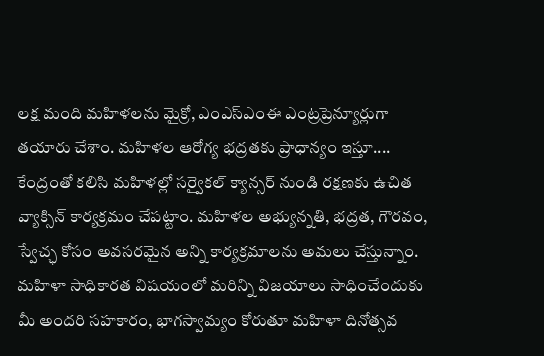లక్ష మంది మహిళలను మైక్రో, ఎంఎస్ఎంఈ ఎంట్రప్రెన్యూర్లుగా తయారు చేశాం. మహిళల ఆరోగ్య భద్రతకు ప్రాధాన్యం ఇస్తూ.... కేంద్రంతో కలిసి మహిళల్లో సర్వైకల్ క్యాన్సర్ నుండి రక్షణకు ఉచిత వ్యాక్సిన్ కార్యక్రమం చేపట్టాం. మహిళల అభ్యున్నతి, భద్రత, గౌరవం, స్వేచ్ఛ కోసం అవసరమైన అన్ని కార్యక్రమాలను అమలు చేస్తున్నాం. మహిళా సాధికారత విషయంలో మరిన్ని విజయాలు సాధించేందుకు మీ అందరి సహకారం, భాగస్వామ్యం కోరుతూ మహిళా దినోత్సవ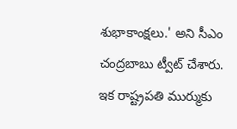శుభాకాంక్షలు.' అని సీఎం చంద్రబాబు ట్వీట్ చేశారు.
ఇక రాష్ట్రపతి ముర్ముకు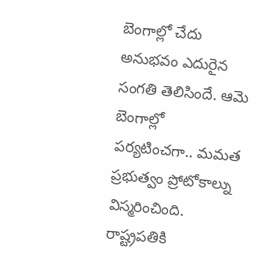బెంగాల్లో చేదు అనుభవం ఎదురైన సంగతి తెలిసిందే. ఆమె బెంగాల్లో పర్యటించగా.. మమత ప్రభుత్వం ప్రోటోకాల్ను విస్మరించింది. రాష్ట్రపతికి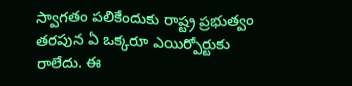స్వాగతం పలికేందుకు రాష్ట్ర ప్రభుత్వం తరపున ఏ ఒక్కరూ ఎయిర్పోర్టుకు రాలేదు. ఈ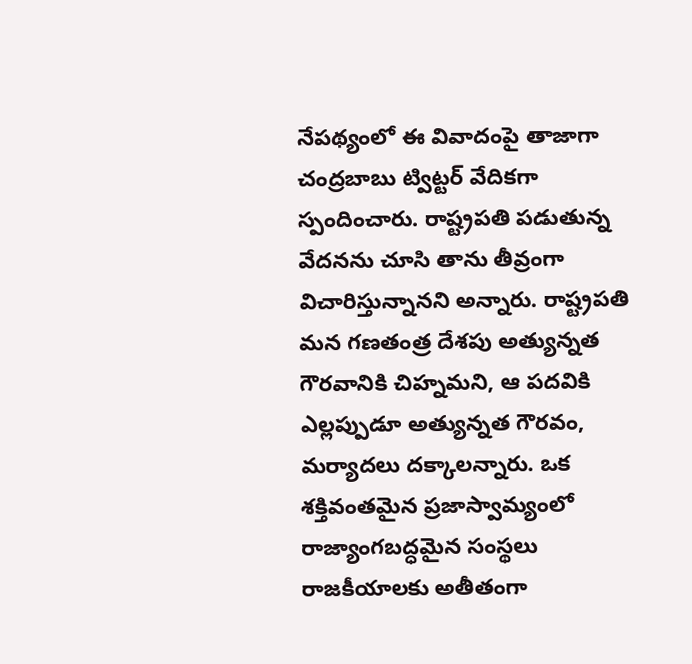నేపథ్యంలో ఈ వివాదంపై తాజాగా చంద్రబాబు ట్విట్టర్ వేదికగా స్పందించారు. రాష్ట్రపతి పడుతున్న వేదనను చూసి తాను తీవ్రంగా విచారిస్తున్నానని అన్నారు. రాష్ట్రపతి మన గణతంత్ర దేశపు అత్యున్నత గౌరవానికి చిహ్నమని, ఆ పదవికి ఎల్లప్పుడూ అత్యున్నత గౌరవం, మర్యాదలు దక్కాలన్నారు. ఒక శక్తివంతమైన ప్రజాస్వామ్యంలో రాజ్యాంగబద్ధమైన సంస్థలు రాజకీయాలకు అతీతంగా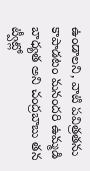ఉండాలని, వాటి పవిత్రతను కాపాడటం మనందరి ఉమ్మడి బాధ్యత అని చంద్రబాబు తన ట్వీట్లో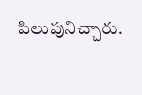పిలుపునిచ్చారు.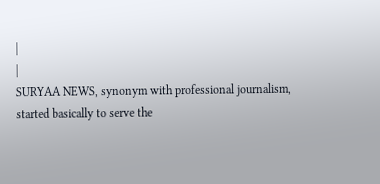|
|
SURYAA NEWS, synonym with professional journalism, started basically to serve the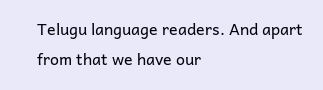Telugu language readers. And apart from that we have our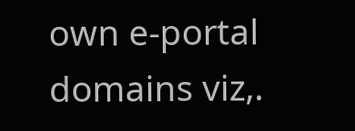own e-portal domains viz,.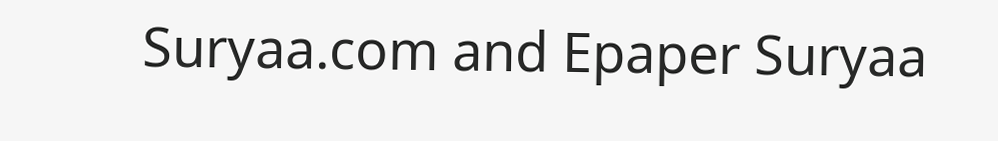Suryaa.com and Epaper Suryaa